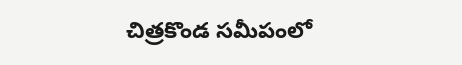చిత్రకొండ సమీపంలో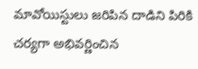మావోయిస్టులు జరిపిన దాడిని పిరికి చర్యగా అభివర్ణించిన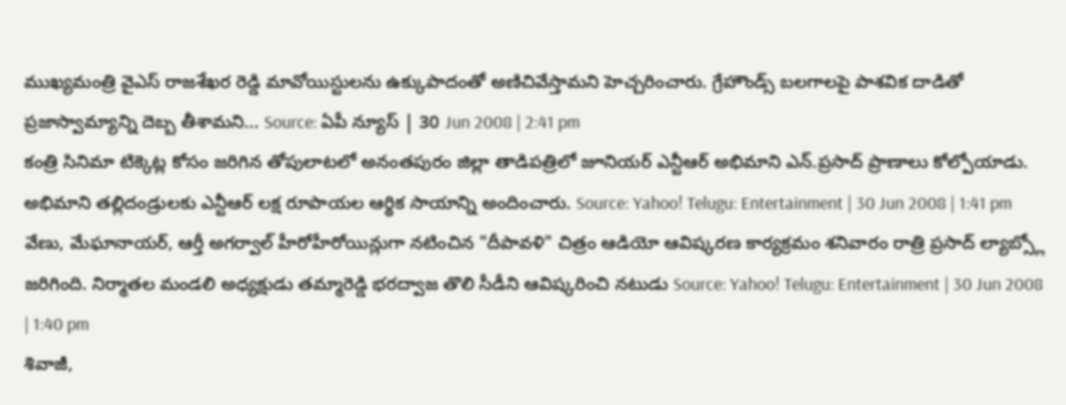ముఖ్యమంత్రి వైఎస్ రాజశేఖర రెడ్డి మావోయిస్టులను ఉక్కుపాదంతో అణిచివేస్తామని హెచ్చరించారు. గ్రేహౌండ్స్ బలగాలపై పాశవిక దాడితో ప్రజాస్వామ్యాన్ని దెబ్బ తీశామని... Source: ఏపీ న్యూస్ | 30 Jun 2008 | 2:41 pm
కంత్రి సినిమా టిక్కెట్ల కోసం జరిగిన తోపులాటలో అనంతపురం జిల్లా తాడిపత్రిలో జూనియర్ ఎన్టీఆర్ అభిమాని ఎన్.ప్రసాద్ ప్రాణాలు కోల్పోయాడు. అభిమాని తల్లిదండ్రులకు ఎన్టీఆర్ లక్ష రూపాయల ఆర్థిక సాయాన్ని అందించారు. Source: Yahoo! Telugu: Entertainment | 30 Jun 2008 | 1:41 pm
వేణు, మేఘానాయర్, ఆర్తీ అగర్వాల్ హీరోహీరోయిన్లుగా నటించిన "దీపావళి" చిత్రం ఆడియో ఆవిష్కరణ కార్యక్రమం శనివారం రాత్రి ప్రసాద్ ల్యాబ్స్లో జరిగింది. నిర్మాతల మండలి అధ్యక్షుడు తమ్మారెడ్డి భరద్వాజ తొలి సీడీని ఆవిష్కరించి నటుడు Source: Yahoo! Telugu: Entertainment | 30 Jun 2008 | 1:40 pm
శివాజీ,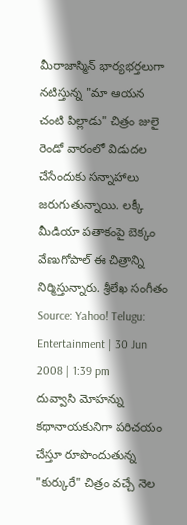మీరాజాస్మిన్ భార్యభర్తలుగా నటిస్తున్న "మా ఆయన చంటి పిల్లాడు" చిత్రం జులై రెండో వారంలో విడుదల చేసేందుకు సన్నాహాలు జరుగుతున్నాయి. లక్కీ మీడియా పతాకంపై బెక్కం వేణుగోపాల్ ఈ చిత్రాన్ని నిర్మిస్తున్నారు. శ్రీలేఖ సంగీతం Source: Yahoo! Telugu: Entertainment | 30 Jun 2008 | 1:39 pm
దువ్వాసి మోహన్ను కథానాయకునిగా పరిచయం చేస్తూ రూపొందుతున్న "కుర్కురే" చిత్రం వచ్చే నెల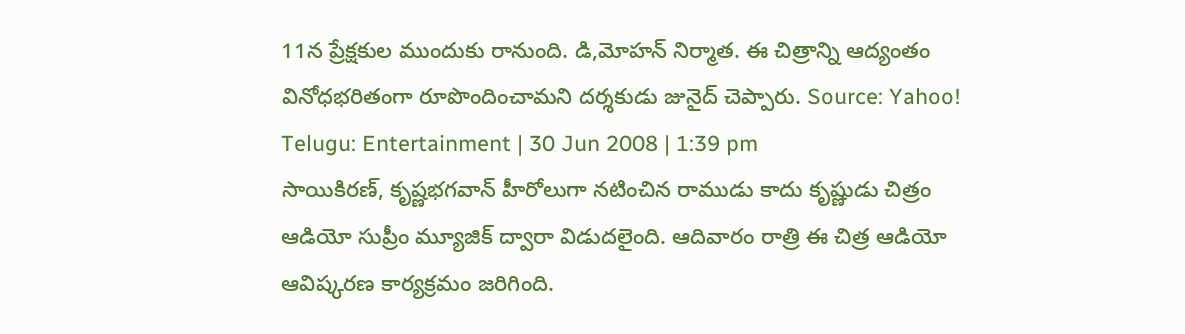11న ప్రేక్షకుల ముందుకు రానుంది. డి,మోహన్ నిర్మాత. ఈ చిత్రాన్ని ఆద్యంతం వినోధభరితంగా రూపొందించామని దర్శకుడు జునైద్ చెప్పారు. Source: Yahoo! Telugu: Entertainment | 30 Jun 2008 | 1:39 pm
సాయికిరణ్, కృష్ణభగవాన్ హీరోలుగా నటించిన రాముడు కాదు కృష్ణుడు చిత్రం ఆడియో సుప్రీం మ్యూజిక్ ద్వారా విడుదలైంది. ఆదివారం రాత్రి ఈ చిత్ర ఆడియో ఆవిష్కరణ కార్యక్రమం జరిగింది.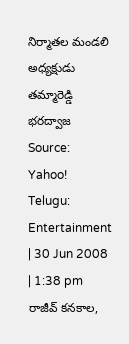నిర్మాతల మండలి అధ్యక్షుడు తమ్మారెడ్డి భరద్వాజ Source: Yahoo! Telugu: Entertainment | 30 Jun 2008 | 1:38 pm
రాజీవ్ కనకాల,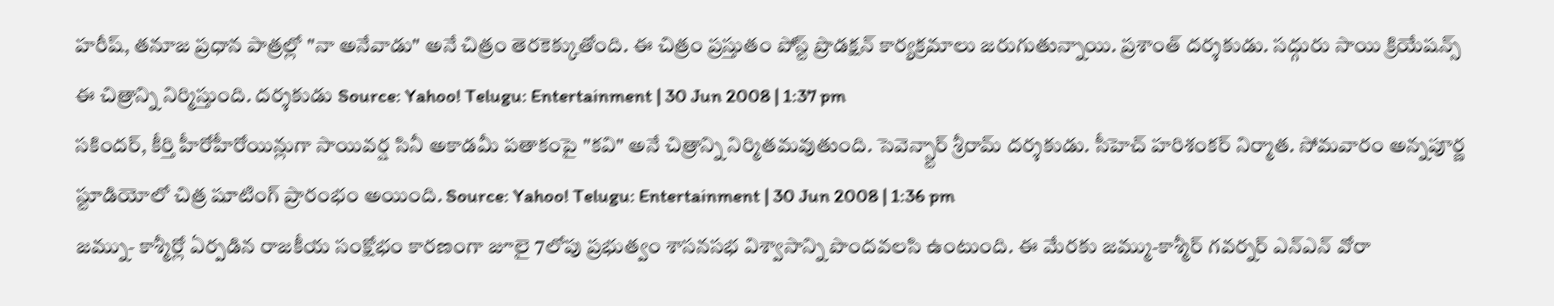హరీష్, తనూజ ప్రధాన పాత్రల్లో "నా అనేవాడు" అనే చిత్రం తెరకెక్కుతోంది. ఈ చిత్రం ప్రస్తుతం పోస్ట్ ప్రొడక్షన్ కార్యక్రమాలు జరుగుతున్నాయి. ప్రశాంత్ దర్శకుడు. సద్గురు సాయి క్రియేషన్స్ ఈ చిత్రాన్ని నిర్మిస్తుంది. దర్శకుడు Source: Yahoo! Telugu: Entertainment | 30 Jun 2008 | 1:37 pm
సకిందర్, కీర్తి హీరోహీరోయిన్లుగా సాయివర్ష సినీ అకాడమీ పతాకంపై "కవి" అనే చిత్రాన్ని నిర్మితమవుతుంది. సెవెన్స్టార్ శ్రీరామ్ దర్శకుడు. సీహెచ్ హరిశంకర్ నిర్మాత. సోమవారం అన్నపూర్ణ స్టూడియోలో చిత్ర షూటింగ్ ప్రారంభం అయింది. Source: Yahoo! Telugu: Entertainment | 30 Jun 2008 | 1:36 pm
జమ్ను- కాశ్మీర్లో ఏర్పడిన రాజకీయ సంక్షోభం కారణంగా జూలై 7లోపు ప్రభుత్వం శాసనసభ విశ్వాసాన్ని పొందవలసి ఉంటుంది. ఈ మేరకు జమ్ము-కాశ్మీర్ గవర్నర్ ఎన్ఎన్ వోరా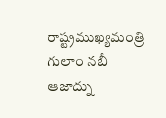రాష్ట్రముఖ్యమంత్రి గులాం నబీ ఆజాద్ను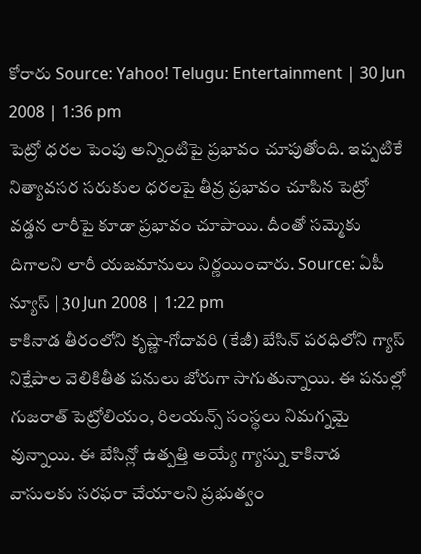కోరారు Source: Yahoo! Telugu: Entertainment | 30 Jun 2008 | 1:36 pm
పెట్రో ధరల పెంపు అన్నింటిపై ప్రభావం చూపుతోంది. ఇప్పటికే నిత్యావసర సరుకుల ధరలపై తీవ్ర ప్రభావం చూపిన పెట్రో వడ్డన లారీపై కూడా ప్రభావం చూపాయి. దీంతో సమ్మెకు దిగాలని లారీ యజమానులు నిర్ణయించారు. Source: ఏపీ న్యూస్ | 30 Jun 2008 | 1:22 pm
కాకినాడ తీరంలోని కృష్ణా-గోదావరి (కేజీ) బేసిన్ పరధిలోని గ్యాస్ నిక్షేపాల వెలికితీత పనులు జోరుగా సాగుతున్నాయి. ఈ పనుల్లో గుజరాత్ పెట్రోలియం, రిలయన్స్ సంస్థలు నిమగ్నమై వున్నాయి. ఈ బేసిన్లో ఉత్పత్తి అయ్యే గ్యాస్ను కాకినాడ వాసులకు సరఫరా చేయాలని ప్రభుత్వం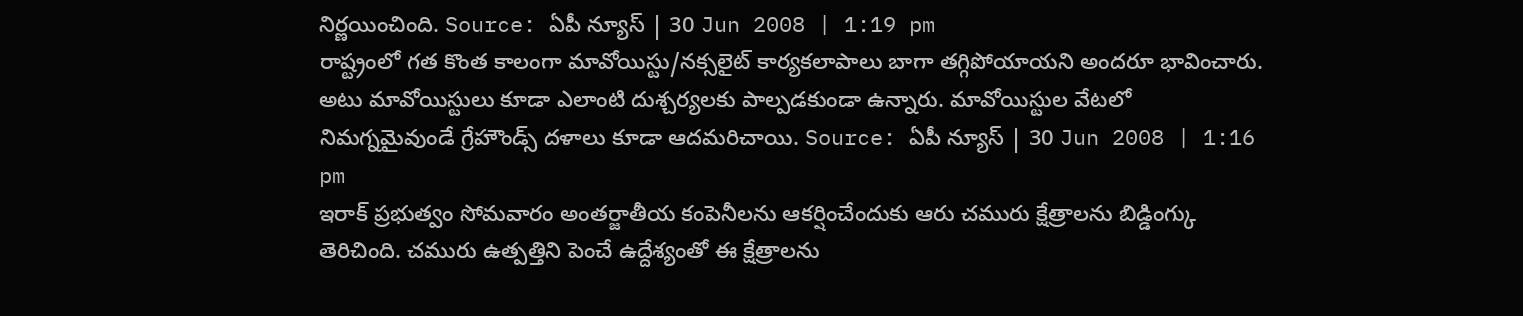నిర్ణయించింది. Source: ఏపీ న్యూస్ | 30 Jun 2008 | 1:19 pm
రాష్ట్రంలో గత కొంత కాలంగా మావోయిస్టు/నక్సలైట్ కార్యకలాపాలు బాగా తగ్గిపోయాయని అందరూ భావించారు. అటు మావోయిస్టులు కూడా ఎలాంటి దుశ్చర్యలకు పాల్పడకుండా ఉన్నారు. మావోయిస్టుల వేటలో నిమగ్నమైవుండే గ్రేహౌండ్స్ దళాలు కూడా ఆదమరిచాయి. Source: ఏపీ న్యూస్ | 30 Jun 2008 | 1:16 pm
ఇరాక్ ప్రభుత్వం సోమవారం అంతర్జాతీయ కంపెనీలను ఆకర్షించేందుకు ఆరు చమురు క్షేత్రాలను బిడ్డింగ్కు తెరిచింది. చమురు ఉత్పత్తిని పెంచే ఉద్దేశ్యంతో ఈ క్షేత్రాలను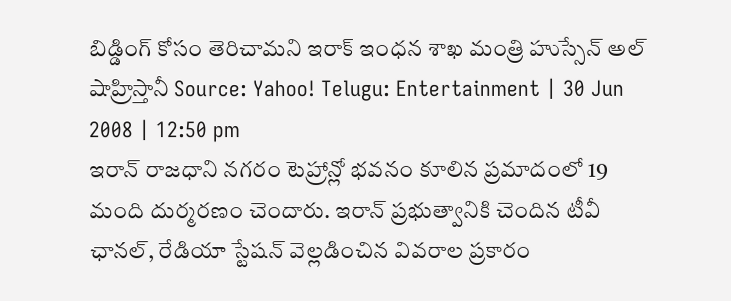బిడ్డింగ్ కోసం తెరిచామని ఇరాక్ ఇంధన శాఖ మంత్రి హుస్సేన్ అల్ షాహ్రిస్తానీ Source: Yahoo! Telugu: Entertainment | 30 Jun 2008 | 12:50 pm
ఇరాన్ రాజధాని నగరం టెహ్రాన్లో భవనం కూలిన ప్రమాదంలో 19 మంది దుర్మరణం చెందారు. ఇరాన్ ప్రభుత్వానికి చెందిన టీవీ ఛానల్, రేడియా స్టేషన్ వెల్లడించిన వివరాల ప్రకారం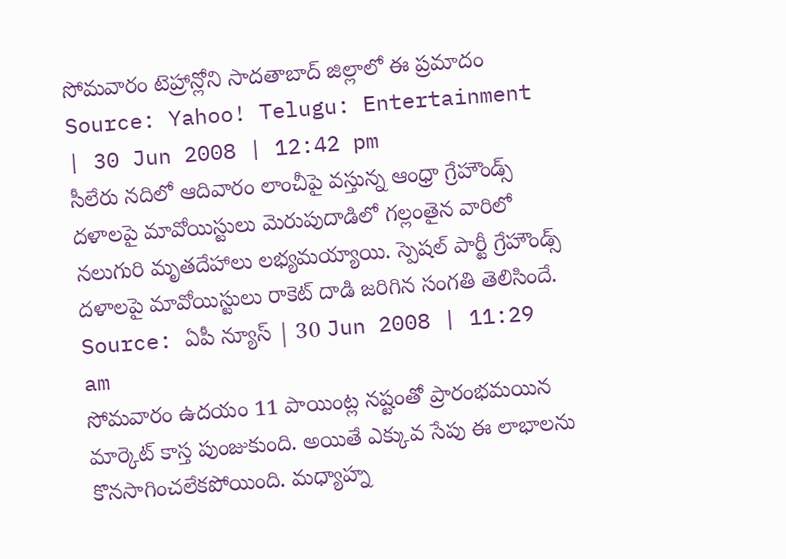సోమవారం టెహ్రాన్లోని సాదతాబాద్ జిల్లాలో ఈ ప్రమాదం Source: Yahoo! Telugu: Entertainment | 30 Jun 2008 | 12:42 pm
సీలేరు నదిలో ఆదివారం లాంచీపై వస్తున్న ఆంధ్రా గ్రేహౌండ్స్ దళాలపై మావోయిస్టులు మెరుపుదాడిలో గల్లంతైన వారిలో నలుగురి మృతదేహాలు లభ్యమయ్యాయి. స్పెషల్ పార్టీ గ్రేహౌండ్స్ దళాలపై మావోయిస్టులు రాకెట్ దాడి జరిగిన సంగతి తెలిసిందే. Source: ఏపీ న్యూస్ | 30 Jun 2008 | 11:29 am
సోమవారం ఉదయం 11 పాయింట్ల నష్టంతో ప్రారంభమయిన మార్కెట్ కాస్త పుంజుకుంది. అయితే ఎక్కువ సేపు ఈ లాభాలను కొనసాగించలేకపోయింది. మధ్యాహ్న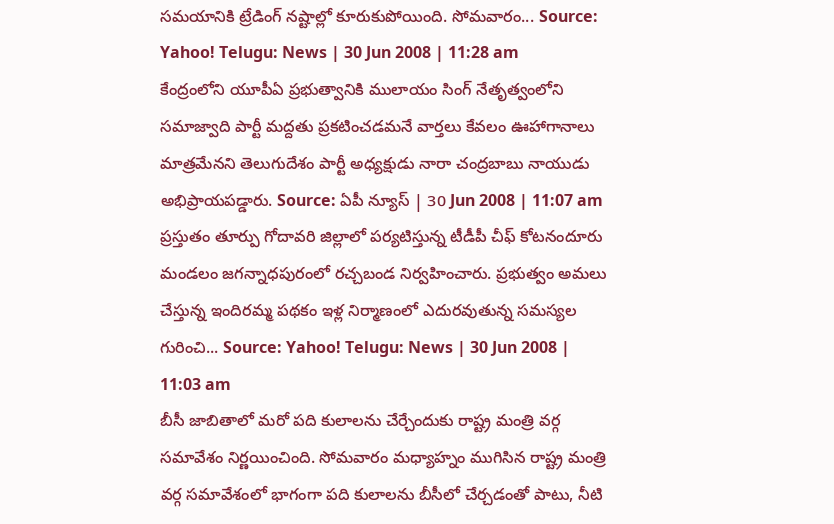సమయానికి ట్రేడింగ్ నష్టాల్లో కూరుకుపోయింది. సోమవారం... Source: Yahoo! Telugu: News | 30 Jun 2008 | 11:28 am
కేంద్రంలోని యూపీఏ ప్రభుత్వానికి ములాయం సింగ్ నేతృత్వంలోని సమాజ్వాది పార్టీ మద్దతు ప్రకటించడమనే వార్తలు కేవలం ఊహాగానాలు మాత్రమేనని తెలుగుదేశం పార్టీ అధ్యక్షుడు నారా చంద్రబాబు నాయుడు అభిప్రాయపడ్డారు. Source: ఏపీ న్యూస్ | 30 Jun 2008 | 11:07 am
ప్రస్తుతం తూర్పు గోదావరి జిల్లాలో పర్యటిస్తున్న టీడీపీ చీఫ్ కోటనందూరు మండలం జగన్నాధపురంలో రచ్చబండ నిర్వహించారు. ప్రభుత్వం అమలు చేస్తున్న ఇందిరమ్మ పథకం ఇళ్ల నిర్మాణంలో ఎదురవుతున్న సమస్యల గురించి... Source: Yahoo! Telugu: News | 30 Jun 2008 | 11:03 am
బీసీ జాబితాలో మరో పది కులాలను చేర్చేందుకు రాష్ట్ర మంత్రి వర్గ సమావేశం నిర్ణయించింది. సోమవారం మధ్యాహ్నం ముగిసిన రాష్ట్ర మంత్రి వర్గ సమావేశంలో భాగంగా పది కులాలను బీసీలో చేర్చడంతో పాటు, నీటి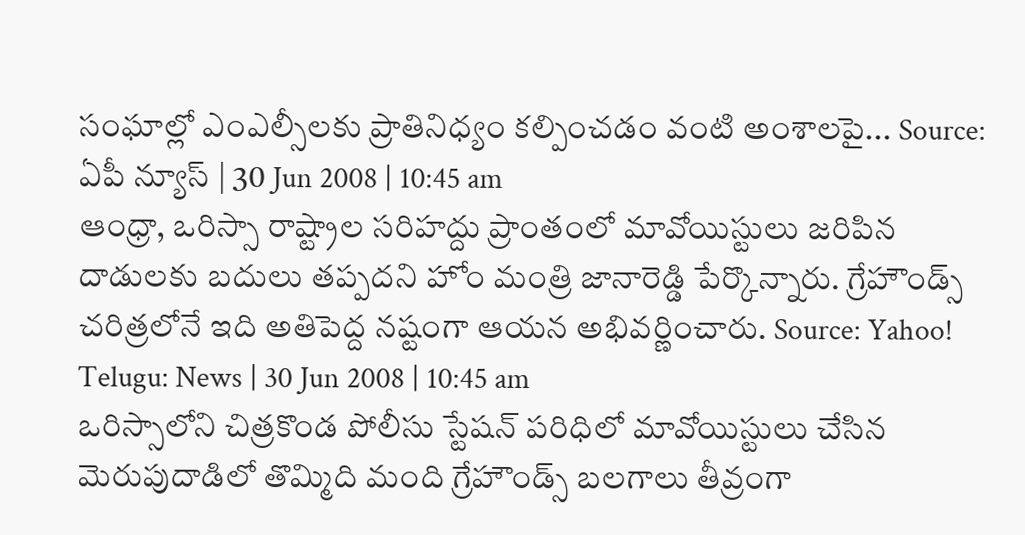సంఘాల్లో ఎంఎల్సీలకు ప్రాతినిధ్యం కల్పించడం వంటి అంశాలపై... Source: ఏపీ న్యూస్ | 30 Jun 2008 | 10:45 am
ఆంధ్రా, ఒరిస్సా రాష్ట్రాల సరిహద్దు ప్రాంతంలో మావోయిస్టులు జరిపిన దాడులకు బదులు తప్పదని హోం మంత్రి జానారెడ్డి పేర్కొన్నారు. గ్రేహౌండ్స్ చరిత్రలోనే ఇది అతిపెద్ద నష్టంగా ఆయన అభివర్ణించారు. Source: Yahoo! Telugu: News | 30 Jun 2008 | 10:45 am
ఒరిస్సాలోని చిత్రకొండ పోలీసు స్టేషన్ పరిధిలో మావోయిస్టులు చేసిన మెరుపుదాడిలో తొమ్మిది మంది గ్రేహౌండ్స్ బలగాలు తీవ్రంగా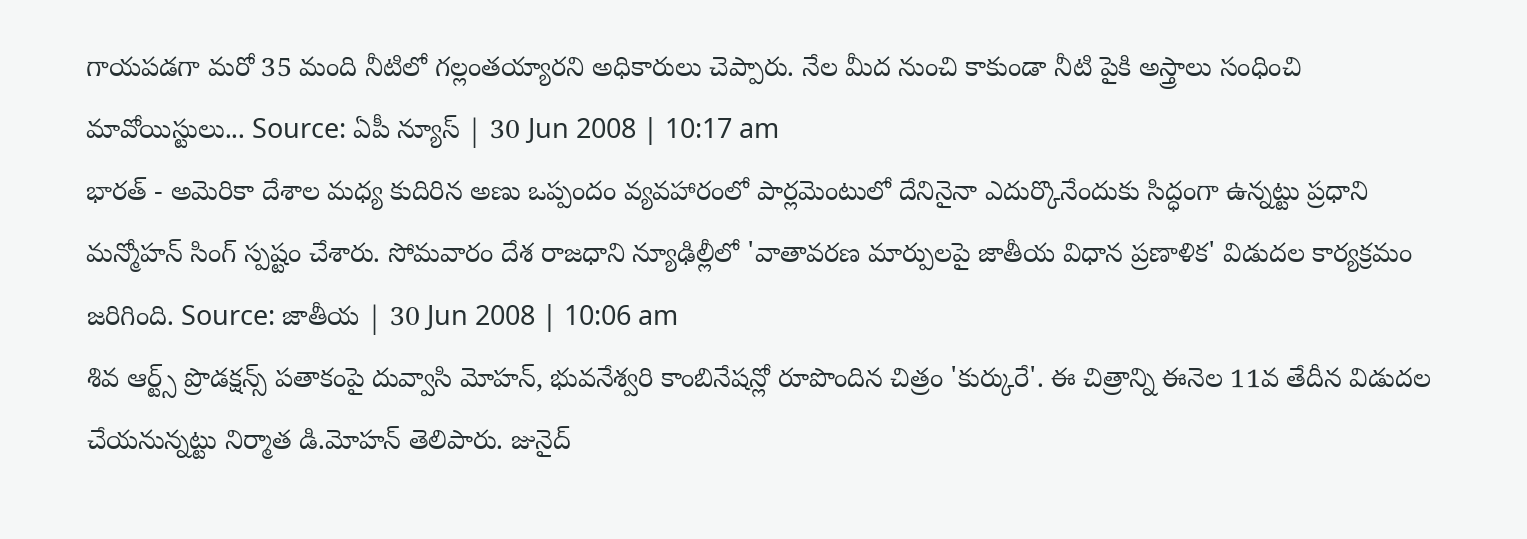గాయపడగా మరో 35 మంది నీటిలో గల్లంతయ్యారని అధికారులు చెప్పారు. నేల మీద నుంచి కాకుండా నీటి పైకి అస్త్రాలు సంధించి మావోయిస్టులు... Source: ఏపీ న్యూస్ | 30 Jun 2008 | 10:17 am
భారత్ - అమెరికా దేశాల మధ్య కుదిరిన అణు ఒప్పందం వ్యవహారంలో పార్లమెంటులో దేనినైనా ఎదుర్కొనేందుకు సిద్ధంగా ఉన్నట్టు ప్రధాని మన్మోహన్ సింగ్ స్పష్టం చేశారు. సోమవారం దేశ రాజధాని న్యూఢిల్లీలో 'వాతావరణ మార్పులపై జాతీయ విధాన ప్రణాళిక' విడుదల కార్యక్రమం జరిగింది. Source: జాతీయ | 30 Jun 2008 | 10:06 am
శివ ఆర్ట్స్ ప్రొడక్షన్స్ పతాకంపై దువ్వాసి మోహన్, భువనేశ్వరి కాంబినేషన్లో రూపొందిన చిత్రం 'కుర్కురే'. ఈ చిత్రాన్ని ఈనెల 11వ తేదీన విడుదల చేయనున్నట్టు నిర్మాత డి.మోహన్ తెలిపారు. జునైద్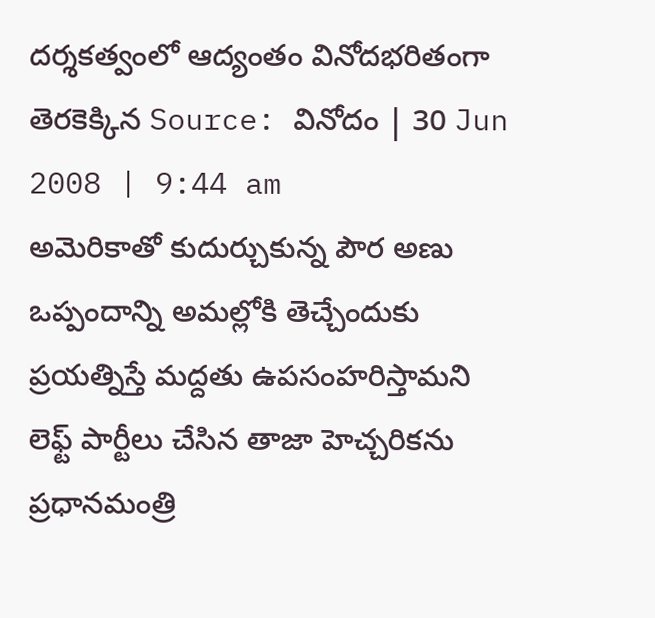దర్శకత్వంలో ఆద్యంతం వినోదభరితంగా తెరకెక్కిన Source: వినోదం | 30 Jun 2008 | 9:44 am
అమెరికాతో కుదుర్చుకున్న పౌర అణు ఒప్పందాన్ని అమల్లోకి తెచ్చేందుకు ప్రయత్నిస్తే మద్దతు ఉపసంహరిస్తామని లెఫ్ట్ పార్టీలు చేసిన తాజా హెచ్చరికను ప్రధానమంత్రి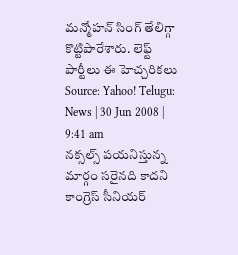మన్మోహన్ సింగ్ తేలిగ్గా కొట్టిపారేశారు. లెఫ్ట్ పార్టీలు ఈ హెచ్చరికలు Source: Yahoo! Telugu: News | 30 Jun 2008 | 9:41 am
నక్సల్స్ పయనిస్తున్న మార్గం సరైనది కాదని కాంగ్రెస్ సీనియర్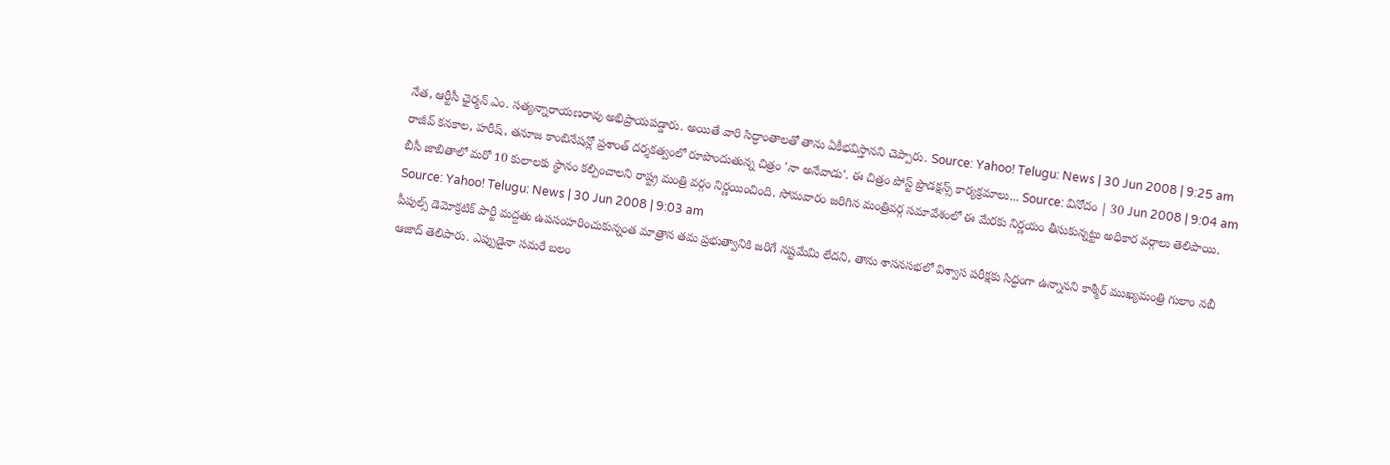నేత, ఆర్టీసీ ఛైర్మన్ ఎం. సత్యన్నారాయణరావు అభిప్రాయపడ్డారు. అయితే వారి సిద్ధాంతాలతో తాను ఏకీభవిస్తానని చెప్పారు. Source: Yahoo! Telugu: News | 30 Jun 2008 | 9:25 am
రాజీవ్ కనకాల, హరీష్, తనూజ కాంబినేషన్లో ప్రశాంత్ దర్శకత్వంలో రూపొందుతున్న చిత్రం 'నా అనేవాడు'. ఈ చిత్రం పోస్ట్ ప్రొడక్షన్స్ కార్యక్రమాలు... Source: వినోదం | 30 Jun 2008 | 9:04 am
బీసీ జాబితాలో మరో 10 కులాలకు స్థానం కల్పించాలని రాష్ట్ర మంత్రి వర్గం నిర్ణయించింది. సోమవారం జరిగిన మంత్రివర్గ సమావేశంలో ఈ మేరకు నిర్ణయం తీసుకున్నట్టు అధికార వర్గాలు తెలిపాయి. Source: Yahoo! Telugu: News | 30 Jun 2008 | 9:03 am
పీపుల్స్ డెమోక్రటిక్ పార్టీ మద్దతు ఉపసంహరించుకున్నంత మాత్రాన తమ ప్రభుత్వానికి జరిగే నష్టమేమి లేదని, తాను శాసనసభలో విశ్వాస పరీక్షకు సిద్ధంగా ఉన్నానని కాశ్మీర్ ముఖ్యమంత్రి గులాం నబీ ఆజాద్ తెలిపారు. ఎప్పుడైనా సమరే బలం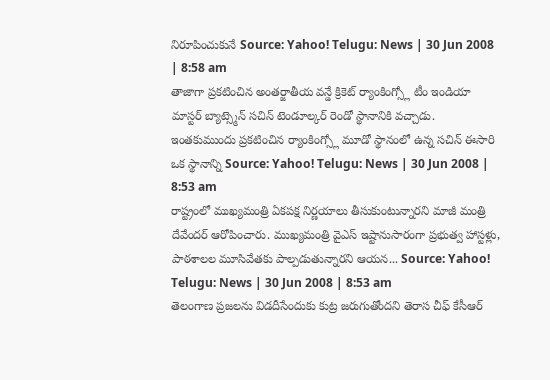నిరూపించుకునే Source: Yahoo! Telugu: News | 30 Jun 2008 | 8:58 am
తాజాగా ప్రకటించిన అంతర్జాతీయ వన్డే క్రికెట్ ర్యాంకింగ్స్లో టీం ఇండియా మాస్టర్ బ్యాట్స్మెన్ సచిన్ టెండూల్కర్ రెండో స్థానానికి వచ్చాడు. ఇంతకుముందు ప్రకటించిన ర్యాంకింగ్స్లో మూడో స్థానంలో ఉన్న సచిన్ ఈసారి ఒక స్థానాన్ని Source: Yahoo! Telugu: News | 30 Jun 2008 | 8:53 am
రాష్ట్రంలో ముఖ్యమంత్రి ఏకపక్ష నిర్ణయాలు తీసుకుంటున్నారని మాజీ మంత్రి దేవేందర్ ఆరోపించారు. ముఖ్యమంత్రి వైఎస్ ఇష్టానుసారంగా ప్రభుత్వ హాస్టళ్లు, పాఠశాలల మూసివేతకు పాల్పడుతున్నారని ఆయన... Source: Yahoo! Telugu: News | 30 Jun 2008 | 8:53 am
తెలంగాణ ప్రజలను విడదీసేందుకు కుట్ర జరుగుతోందని తెరాస చీఫ్ కేసీఆర్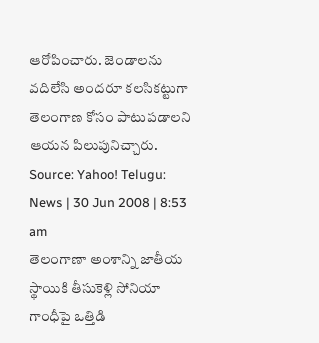ఆరోపించారు. జెండాలను వదిలేసి అందరూ కలసికట్టుగా తెలంగాణ కోసం పాటుపడాలని ఆయన పిలుపునిచ్చారు. Source: Yahoo! Telugu: News | 30 Jun 2008 | 8:53 am
తెలంగాణా అంశాన్ని జాతీయ స్థాయికి తీసుకెళ్లి సోనియా గాంధీపై ఒత్తిడి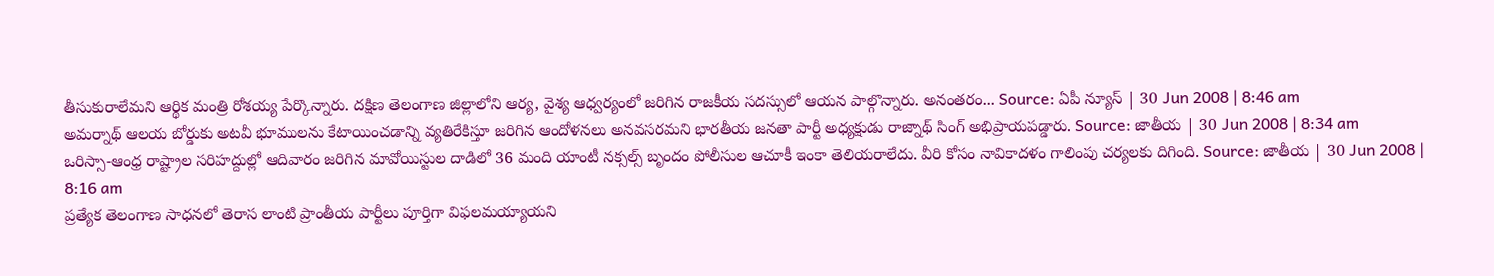తీసుకురాలేమని ఆర్థిక మంత్రి రోశయ్య పేర్కొన్నారు. దక్షిణ తెలంగాణ జిల్లాలోని ఆర్య, వైశ్య ఆధ్వర్యంలో జరిగిన రాజకీయ సదస్సులో ఆయన పాల్గొన్నారు. అనంతరం... Source: ఏపీ న్యూస్ | 30 Jun 2008 | 8:46 am
అమర్నాథ్ ఆలయ బోర్డుకు అటవీ భూములను కేటాయించడాన్ని వ్యతిరేకిస్తూ జరిగిన ఆందోళనలు అనవసరమని భారతీయ జనతా పార్టీ అధ్యక్షుడు రాజ్నాథ్ సింగ్ అభిప్రాయపడ్డారు. Source: జాతీయ | 30 Jun 2008 | 8:34 am
ఒరిస్సా-ఆంధ్ర రాష్ట్రాల సరిహద్దుల్లో ఆదివారం జరిగిన మావోయిస్టుల దాడిలో 36 మంది యాంటీ నక్సల్స్ బృందం పోలీసుల ఆచూకీ ఇంకా తెలియరాలేదు. వీరి కోసం నావికాదళం గాలింపు చర్యలకు దిగింది. Source: జాతీయ | 30 Jun 2008 | 8:16 am
ప్రత్యేక తెలంగాణ సాధనలో తెరాస లాంటి ప్రాంతీయ పార్టీలు పూర్తిగా విఫలమయ్యాయని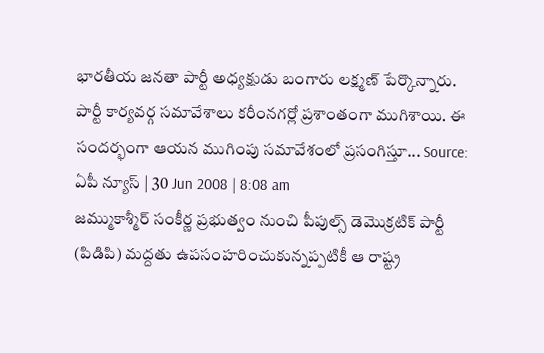భారతీయ జనతా పార్టీ అధ్యక్షుడు బంగారు లక్ష్మణ్ పేర్కొన్నారు. పార్టీ కార్యవర్గ సమావేశాలు కరీంనగర్లో ప్రశాంతంగా ముగిశాయి. ఈ సందర్భంగా ఆయన ముగింపు సమావేశంలో ప్రసంగిస్తూ... Source: ఏపీ న్యూస్ | 30 Jun 2008 | 8:08 am
జమ్ముకాశ్మీర్ సంకీర్ణ ప్రభుత్వం నుంచి పీపుల్స్ డెమొక్రటిక్ పార్టీ (పిడిపి) మద్దతు ఉపసంహరించుకున్నప్పటికీ ఆ రాష్ట్ర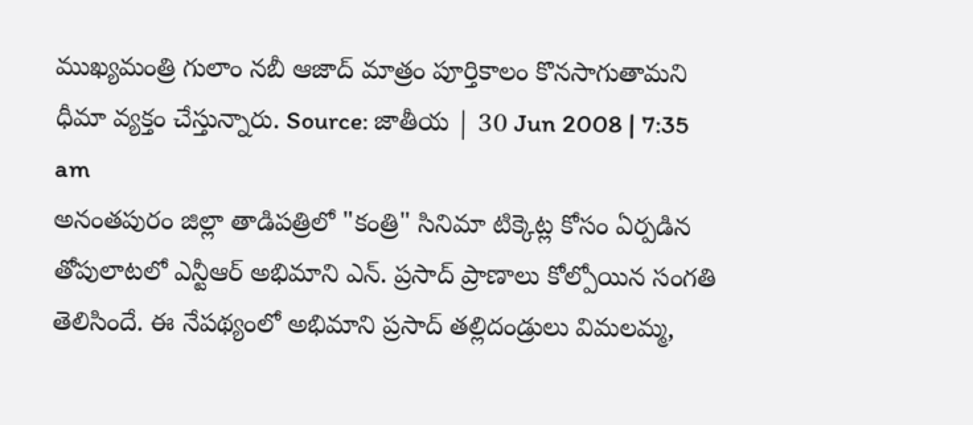ముఖ్యమంత్రి గులాం నబీ ఆజాద్ మాత్రం పూర్తికాలం కొనసాగుతామని ధీమా వ్యక్తం చేస్తున్నారు. Source: జాతీయ | 30 Jun 2008 | 7:35 am
అనంతపురం జిల్లా తాడిపత్రిలో "కంత్రి" సినిమా టిక్కెట్ల కోసం ఏర్పడిన తోపులాటలో ఎన్టీఆర్ అభిమాని ఎన్. ప్రసాద్ ప్రాణాలు కోల్పోయిన సంగతి తెలిసిందే. ఈ నేపథ్యంలో అభిమాని ప్రసాద్ తల్లిదండ్రులు విమలమ్మ,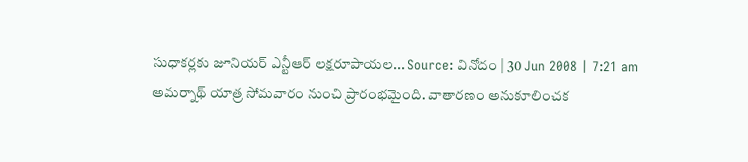సుధాకర్లకు జూనియర్ ఎన్టీఆర్ లక్షరూపాయల... Source: వినోదం | 30 Jun 2008 | 7:21 am
అమర్నాథ్ యాత్ర సోమవారం నుంచి ప్రారంభమైంది. వాతారణం అనుకూలించక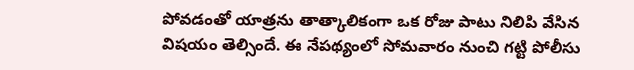పోవడంతో యాత్రను తాత్కాలికంగా ఒక రోజు పాటు నిలిపి వేసిన విషయం తెల్సిందే. ఈ నేపథ్యంలో సోమవారం నుంచి గట్టి పోలీసు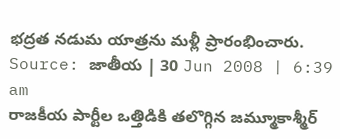భద్రత నడుమ యాత్రను మళ్లీ ప్రారంభించారు. Source: జాతీయ | 30 Jun 2008 | 6:39 am
రాజకీయ పార్టీల ఒత్తిడికి తలొగ్గిన జమ్మూకాశ్మీర్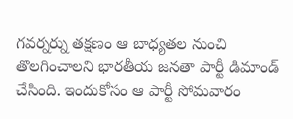గవర్నర్ను తక్షణం ఆ బాధ్యతల నుంచి తొలగించాలని భారతీయ జనతా పార్టీ డిమాండ్ చేసింది. ఇందుకోసం ఆ పార్టీ సోమవారం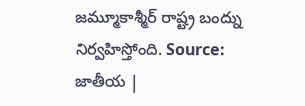జమ్మూకాశ్మీర్ రాష్ట్ర బంద్ను నిర్వహిస్తోంది. Source: జాతీయ |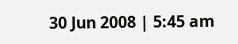30 Jun 2008 | 5:45 am